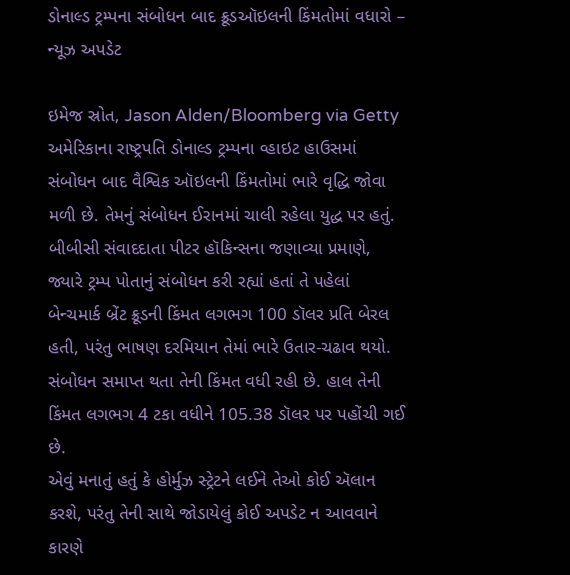ડોનાલ્ડ ટ્રમ્પના સંબોધન બાદ ક્રૂડઑઇલની કિંમતોમાં વધારો – ન્યૂઝ અપડેટ

ઇમેજ સ્રોત, Jason Alden/Bloomberg via Getty
અમેરિકાના રાષ્ટ્રપતિ ડોનાલ્ડ ટ્રમ્પના વ્હાઇટ હાઉસમાં સંબોધન બાદ વૈશ્વિક ઑઇલની કિંમતોમાં ભારે વૃદ્ધિ જોવા મળી છે. તેમનું સંબોધન ઈરાનમાં ચાલી રહેલા યુદ્ધ પર હતું.
બીબીસી સંવાદદાતા પીટર હૉકિન્સના જણાવ્યા પ્રમાણે, જ્યારે ટ્રમ્પ પોતાનું સંબોધન કરી રહ્યાં હતાં તે પહેલાં બેન્ચમાર્ક બ્રેંટ ક્રૂડની કિંમત લગભગ 100 ડૉલર પ્રતિ બેરલ હતી, પરંતુ ભાષણ દરમિયાન તેમાં ભારે ઉતાર-ચઢાવ થયો.
સંબોધન સમાપ્ત થતા તેની કિંમત વધી રહી છે. હાલ તેની કિંમત લગભગ 4 ટકા વધીને 105.38 ડૉલર પર પહોંચી ગઈ છે.
એવું મનાતું હતું કે હોર્મુઝ સ્ટ્રેટને લઈને તેઓ કોઈ ઍલાન કરશે, પરંતુ તેની સાથે જોડાયેલું કોઈ અપડેટ ન આવવાને કારણે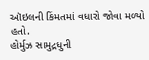ઑઇલની કિંમતમાં વધારો જોવા મળ્યો હતો.
હોર્મુઝ સામુદ્રધુની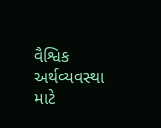વૈશ્વિક અર્થવ્યવસ્થા માટે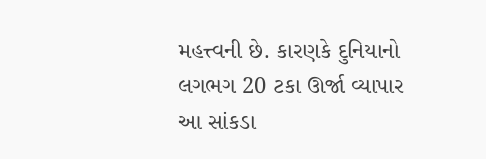મહત્ત્વની છે. કારણકે દુનિયાનો લગભગ 20 ટકા ઊર્જા વ્યાપાર આ સાંકડા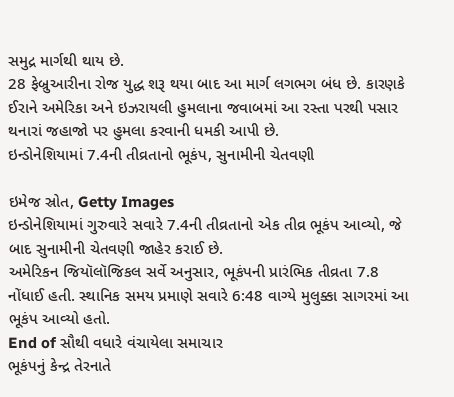સમુદ્ર માર્ગથી થાય છે.
28 ફેબ્રુઆરીના રોજ યુદ્ધ શરૂ થયા બાદ આ માર્ગ લગભગ બંધ છે. કારણકે ઈરાને અમેરિકા અને ઇઝરાયલી હુમલાના જવાબમાં આ રસ્તા પરથી પસાર થનારાં જહાજો પર હુમલા કરવાની ધમકી આપી છે.
ઇન્ડોનેશિયામાં 7.4ની તીવ્રતાનો ભૂકંપ, સુનામીની ચેતવણી

ઇમેજ સ્રોત, Getty Images
ઇન્ડોનેશિયામાં ગુરુવારે સવારે 7.4ની તીવ્રતાનો એક તીવ્ર ભૂકંપ આવ્યો, જે બાદ સુનામીની ચેતવણી જાહેર કરાઈ છે.
અમેરિકન જિયૉલૉજિકલ સર્વે અનુસાર, ભૂકંપની પ્રારંભિક તીવ્રતા 7.8 નોંધાઈ હતી. સ્થાનિક સમય પ્રમાણે સવારે 6:48 વાગ્યે મુલુક્કા સાગરમાં આ ભૂકંપ આવ્યો હતો.
End of સૌથી વધારે વંચાયેલા સમાચાર
ભૂકંપનું કેન્દ્ર તેરનાતે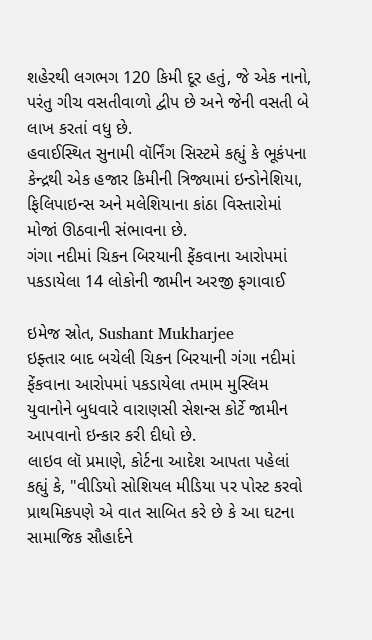શહેરથી લગભગ 120 કિમી દૂર હતું, જે એક નાનો, પરંતુ ગીચ વસતીવાળો દ્વીપ છે અને જેની વસતી બે લાખ કરતાં વધુ છે.
હવાઈસ્થિત સુનામી વૉર્નિંગ સિસ્ટમે કહ્યું કે ભૂકંપના કેન્દ્રથી એક હજાર કિમીની ત્રિજ્યામાં ઇન્ડોનેશિયા, ફિલિપાઇન્સ અને મલેશિયાના કાંઠા વિસ્તારોમાં મોજાં ઊઠવાની સંભાવના છે.
ગંગા નદીમાં ચિકન બિરયાની ફેંકવાના આરોપમાં પકડાયેલા 14 લોકોની જામીન અરજી ફગાવાઈ

ઇમેજ સ્રોત, Sushant Mukharjee
ઇફ્તાર બાદ બચેલી ચિકન બિરયાની ગંગા નદીમાં ફેંકવાના આરોપમાં પકડાયેલા તમામ મુસ્લિમ યુવાનોને બુધવારે વારાણસી સેશન્સ કોર્ટે જામીન આપવાનો ઇન્કાર કરી દીધો છે.
લાઇવ લૉ પ્રમાણે, કોર્ટના આદેશ આપતા પહેલાં કહ્યું કે, "વીડિયો સોશિયલ મીડિયા પર પોસ્ટ કરવો પ્રાથમિકપણે એ વાત સાબિત કરે છે કે આ ઘટના સામાજિક સૌહાર્દને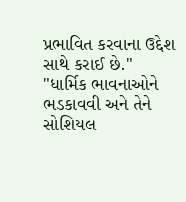પ્રભાવિત કરવાના ઉદ્દેશ સાથે કરાઈ છે."
"ધાર્મિક ભાવનાઓને ભડકાવવી અને તેને સોશિયલ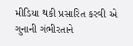મીડિયા થકી પ્રસારિત કરવી એ ગુનાની ગંભીરતાને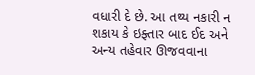વધારી દે છે. આ તથ્ય નકારી ન શકાય કે ઇફ્તાર બાદ ઈદ અને અન્ય તહેવાર ઊજવવાના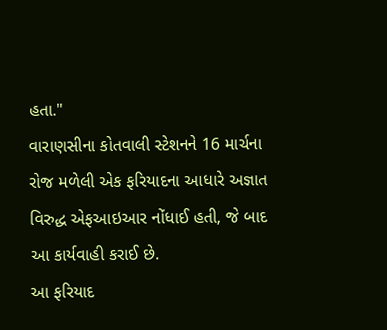હતા."
વારાણસીના કોતવાલી સ્ટેશનને 16 માર્ચના રોજ મળેલી એક ફરિયાદના આધારે અજ્ઞાત વિરુદ્ધ એફઆઇઆર નોંધાઈ હતી, જે બાદ આ કાર્યવાહી કરાઈ છે.
આ ફરિયાદ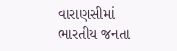વારાણસીમાં ભારતીય જનતા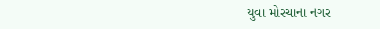યુવા મોરચાના નગર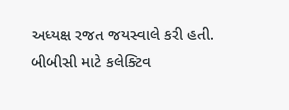અધ્યક્ષ રજત જયસ્વાલે કરી હતી.
બીબીસી માટે કલેક્ટિવ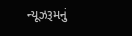ન્યૂઝરૂમનું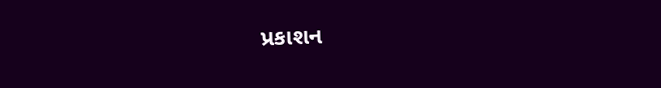પ્રકાશન